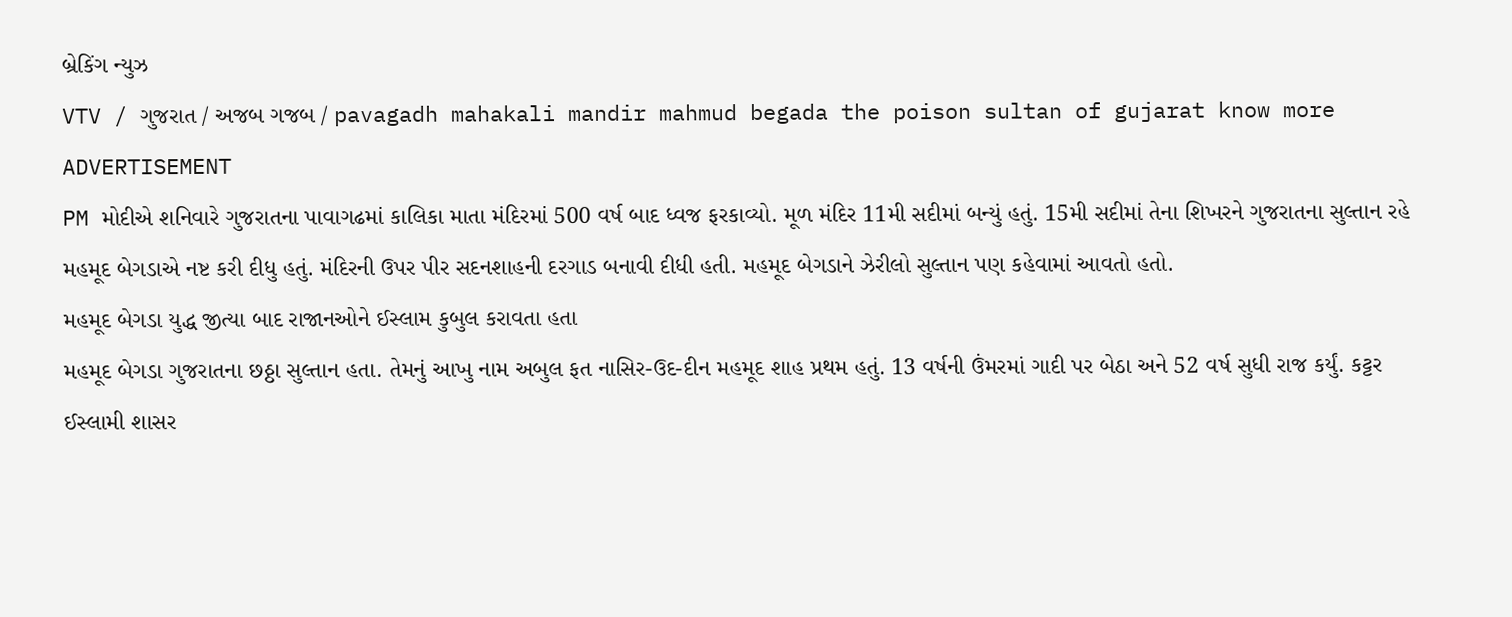બ્રેકિંગ ન્યુઝ
VTV / ગુજરાત / અજબ ગજબ / pavagadh mahakali mandir mahmud begada the poison sultan of gujarat know more
ADVERTISEMENT
PM મોદીએ શનિવારે ગુજરાતના પાવાગઢમાં કાલિકા માતા મંદિરમાં 500 વર્ષ બાદ ધ્વજ ફરકાવ્યો. મૂળ મંદિર 11મી સદીમાં બન્યું હતું. 15મી સદીમાં તેના શિખરને ગુજરાતના સુલ્તાન રહે મહમૂદ બેગડાએ નષ્ટ કરી દીધુ હતું. મંદિરની ઉપર પીર સદનશાહની દરગાડ બનાવી દીધી હતી. મહમૂદ બેગડાને ઝેરીલો સુલ્તાન પણ કહેવામાં આવતો હતો.
મહમૂદ બેગડા યુદ્ધ જીત્યા બાદ રાજાનઓને ઈસ્લામ કુબુલ કરાવતા હતા
મહમૂદ બેગડા ગુજરાતના છઠ્ઠા સુલ્તાન હતા. તેમનું આખુ નામ અબુલ ફત નાસિર-ઉદ-દીન મહમૂદ શાહ પ્રથમ હતું. 13 વર્ષની ઉંમરમાં ગાદી પર બેઠા અને 52 વર્ષ સુધી રાજ કર્યું. કટ્ટર ઈસ્લામી શાસર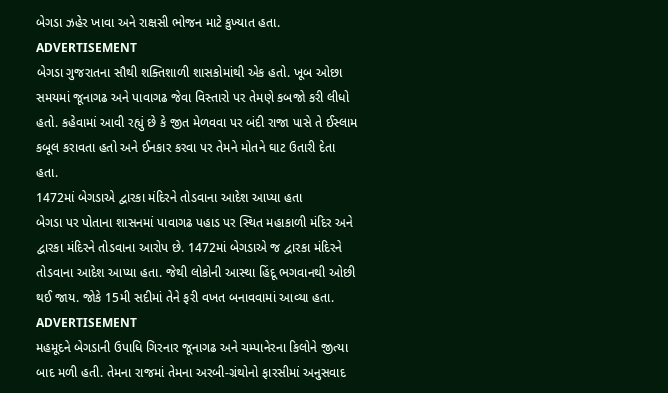બેગડા ઝહેર ખાવા અને રાક્ષસી ભોજન માટે કુખ્યાત હતા.
ADVERTISEMENT
બેગડા ગુજરાતના સૌથી શક્તિશાળી શાસકોમાંથી એક હતો. ખૂબ ઓછા સમયમાં જૂનાગઢ અને પાવાગઢ જેવા વિસ્તારો પર તેમણે કબજો કરી લીધો હતો. કહેવામાં આવી રહ્યું છે કે જીત મેળવવા પર બંદી રાજા પાસે તે ઈસ્લામ કબૂલ કરાવતા હતો અને ઈનકાર કરવા પર તેમને મોતને ઘાટ ઉતારી દેતા હતા.
1472માં બેગડાએ દ્વારકા મંદિરને તોડવાના આદેશ આપ્યા હતા
બેગડા પર પોતાના શાસનમાં પાવાગઢ પહાડ પર સ્થિત મહાકાળી મંદિર અને દ્વારકા મંદિરને તોડવાના આરોપ છે. 1472માં બેગડાએ જ દ્વારકા મંદિરને તોડવાના આદેશ આપ્યા હતા. જેથી લોકોની આસ્થા હિંદૂ ભગવાનથી ઓછી થઈ જાય. જોકે 15મી સદીમાં તેને ફરી વખત બનાવવામાં આવ્યા હતા.
ADVERTISEMENT
મહમૂદને બેગડાની ઉપાધિ ગિરનાર જૂનાગઢ અને ચમ્પાનેરના કિલોને જીત્યા બાદ મળી હતી. તેમના રાજમાં તેમના અરબી-ગ્રંથોનો ફારસીમાં અનુસવાદ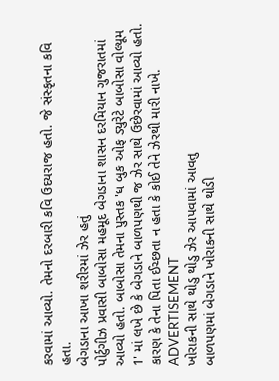કરવામાં આવ્યો. તેમનો દરબારી કવિ ઉદયરાજ હતો. જે સંસ્કૃતના કવિ હતા.
બેગડાના આખા શરીરમાં ઝેર હતું
પોર્ટુગીઝ પ્રવાસી બાબોસા મહમૂદ બેગડાના શાસન દરમિયાન ગુજરાતમાં આવ્યો હતો. બાબોસા તેમના પુસ્તક 'ધ બુક ઓફ ડ્યુરેટે બાબોસા વોલ્યૂમ 1' માં લખે છે કે બેગડાને બાળપણથી જ ઝેર સાથે ઉછેરવામાં આવ્યો હતો. કારણ કે તેના પિતા ઈચ્છતા ન હતા કે કોઈ તેને ઝેરથી મારી નાખે.
ADVERTISEMENT
ખોરાકની સાથે થોડુ થોડુ ઝેર આપવામાં આવતુ
બાળપણમાં બેગડાને ખોરાકની સાથે થોડી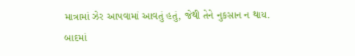માત્રામાં ઝેર આપવામાં આવતું હતું, જેથી તેને નુકસાન ન થાય. બાદમાં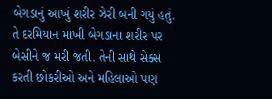બેગડાનું આખું શરીર ઝેરી બની ગયું હતું. તે દરમિયાન માખી બેગડાના શરીર પર બેસીને જ મરી જતી. તેની સાથે સેક્સ કરતી છોકરીઓ અને મહિલાઓ પણ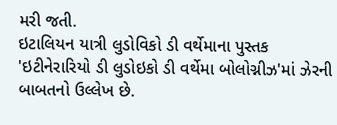મરી જતી.
ઇટાલિયન યાત્રી લુડોવિકો ડી વર્થેમાના પુસ્તક 'ઇટીનેરારિયો ડી લુડોઇકો ડી વર્થેમા બોલોગ્નીઝ'માં ઝેરની બાબતનો ઉલ્લેખ છે.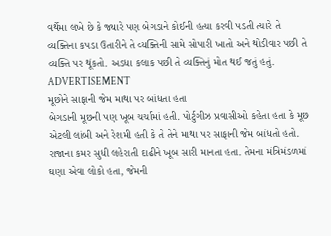વર્થેમા લખે છે કે જ્યારે પણ બેગડાને કોઈની હત્યા કરવી પડતી ત્યારે તે વ્યક્તિના કપડા ઉતારીને તે વ્યક્તિની સામે સોપારી ખાતો અને થોડીવાર પછી તે વ્યક્તિ પર થૂંકતો. અડધા કલાક પછી તે વ્યક્તિનું મોત થઈ જતું હતું.
ADVERTISEMENT
મૂછોને સાફાની જેમ માથા પર બાંધતા હતા
બેગડાની મૂછની પણ ખૂબ ચર્ચામાં હતી. પોર્ટુગીઝ પ્રવાસીઓ કહેતા હતા કે મૂછ એટલી લાંબી અને રેશમી હતી કે તે તેને માથા પર સાફાની જેમ બાંધતો હતો. રાજાના કમર સુધી લહેરાતી દાઢીને ખૂબ સારી માનતા હતા. તેમના મંત્રિમંડળમાં ઘણા એવા લોકો હતા, જેમની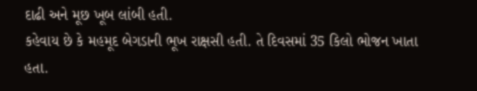દાઢી અને મૂછ ખૂબ લાંબી હતી.
કહેવાય છે કે મહમૂદ બેગડાની ભૂખ રાક્ષસી હતી. તે દિવસમાં 35 કિલો ભોજન ખાતા હતા.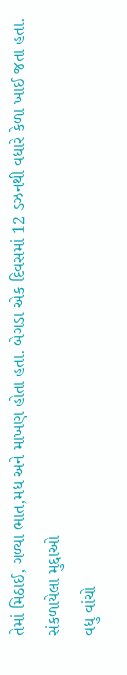તેમાં મિઠાઈ, ગળ્યા ભાત,મધ અને માખણ હોતા હતા. બેગડા એક દિવસમાં 12 ડઝનથી વધારે કેળા ખાઈ જતા હતા.
સંકળાયેલા મુદ્દાઓ
વધુ વાંચો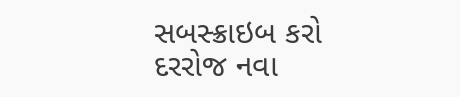સબસ્ક્રાઇબ કરો
દરરોજ નવા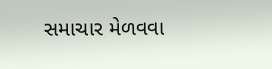સમાચાર મેળવવા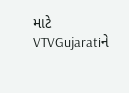માટે VTVGujaratiને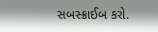સબસ્ક્રાઈબ કરો.